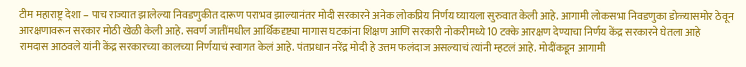टीम महाराष्ट्र देशा – पाच राज्यात झालेल्या निवडणुकीत दारूण पराभव झाल्यानंतर मोदी सरकारने अनेक लोकप्रिय निर्णय घ्यायला सुरुवात केली आहे. आगामी लोकसभा निवडणुका डोळ्यासमोर ठेवून आरक्षणावरून सरकार मोठी खेळी केली आहे. सवर्ण जातींमधील आर्थिकदृष्ट्या मागास घटकांना शिक्षण आणि सरकारी नोकरीमध्ये 10 टक्के आरक्षण देण्याचा निर्णय केंद्र सरकारने घेतला आहे
रामदास आठवले यांनी केंद्र सरकारच्या कालच्या निर्णयाचं स्वागत केलं आहे. पंतप्रधान नरेंद्र मोदी हे उत्तम फलंदाज असल्याचं त्यांनी म्हटलं आहे. मोदींकडून आगामी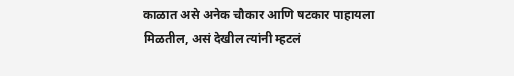काळात असे अनेक चौकार आणि षटकार पाहायला मिळतील, असं देखील त्यांनी म्हटलं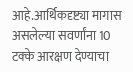आहे.आर्थिकदृष्ट्या मागास असलेल्या सवर्णांना 10 टक्के आरक्षण देण्याचा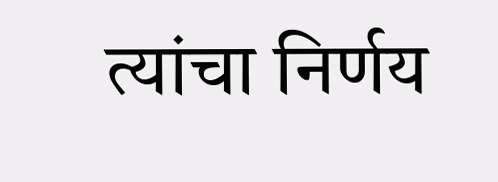त्यांचा निर्णय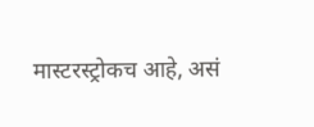मास्टरस्ट्रोकच आहे, असं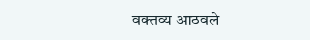वक्तव्य आठवले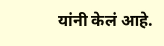यांनी केलं आहे.